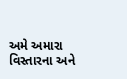અમે અમારા વિસ્તારના અને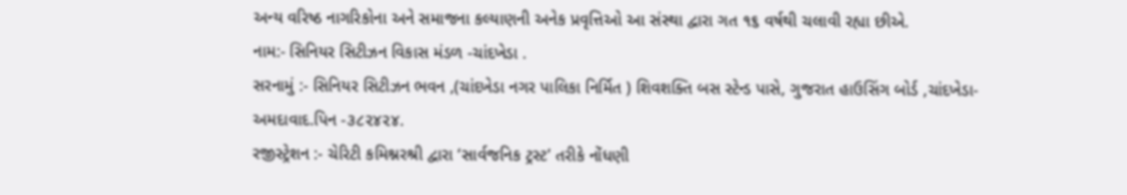અન્ય વરિષ્ઠ નાગરિકોના અને સમાજના કલ્યાણની અનેક પ્રવૃત્તિઓ આ સંસ્થા દ્વારા ગત ૧૬ વર્ષથી ચલાવી રહ્યા છીએ.
નામ:- સિનિયર સિટીઝન વિકાસ મંડળ -ચાંદખેડા .
સરનામું :- સિનિયર સિટીઝન ભવન ,(ચાંદખેડા નગર પાલિકા નિર્મિત ) શિવશક્તિ બસ સ્ટેન્ડ પાસે, ગુજરાત હાઉસિંગ બોર્ડ ,ચાંદખેડા-અમદાવાદ.પિન -૩૮૨૪૨૪.
રજીસ્ટ્રેશન :- ચેરિટી કમિશ્નરશ્રી દ્વારા ‘સાર્વજનિક ટ્રસ્ટ’ તરીકે નોંધણી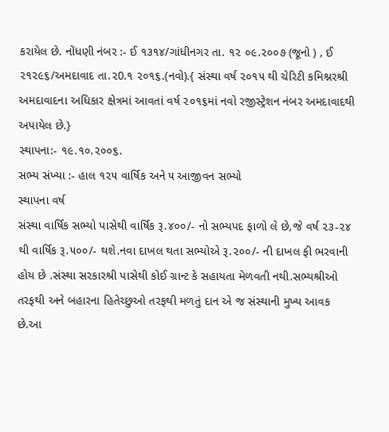કરાયેલ છે. નોંધણી નંબર :- ઈ ૧૩૧૪/ગાંધીનગર તા. ૧૨ ૦૯.૨૦૦૭ (જૂનો ) , ઈ ૨૧૨૯૬/અમદાવાદ તા.૨0.૧ ૨૦૧૬.(નવો).{ સંસ્થા વર્ષ ૨૦૧૫ થી ચેરિટી કમિશ્નરશ્રી અમદાવાદના અધિકાર ક્ષેત્રમાં આવતાં વર્ષ ૨૦૧૬માં નવો રજીસ્ટ્રેશન નંબર અમદાવાદથી અપાયેલ છે.}
સ્થાપના:- ૧૯.૧૦.૨૦૦૬.
સભ્ય સંખ્યા :- હાલ ૧૨૫ વાર્ષિક અને ૫ આજીવન સભ્યો
સ્થાપના વર્ષ
સંસ્થા વાર્ષિક સભ્યો પાસેથી વાર્ષિક રૂ.૪૦૦/- નો સભ્યપદ ફાળો લે છે,જે વર્ષ ૨૩-૨૪ થી વાર્ષિક રૂ.૫૦૦/- થશે.નવા દાખલ થતા સભ્યોએ રૂ.૨૦૦/- ની દાખલ ફી ભરવાની હોય છે .સંસ્થા સરકારશ્રી પાસેથી કોઈ ગ્રાન્ટ કે સહાયતા મેળવતી નથી.સભ્યશ્રીઓ તરફથી અને બહારના હિતેચ્છુઓ તરફથી મળતું દાન એ જ સંસ્થાની મુખ્ય આવક છે.આ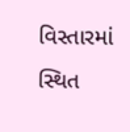વિસ્તારમાં સ્થિત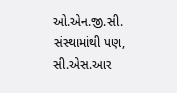ઓ.એન.જી.સી. સંસ્થામાંથી પણ, સી.એસ.આર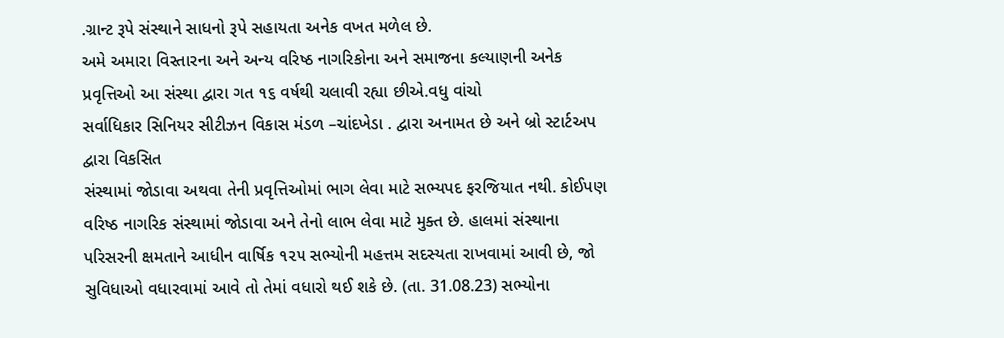.ગ્રાન્ટ રૂપે સંસ્થાને સાધનો રૂપે સહાયતા અનેક વખત મળેલ છે.
અમે અમારા વિસ્તારના અને અન્ય વરિષ્ઠ નાગરિકોના અને સમાજના કલ્યાણની અનેક પ્રવૃત્તિઓ આ સંસ્થા દ્વારા ગત ૧૬ વર્ષથી ચલાવી રહ્યા છીએ.વધુ વાંચો
સર્વાધિકાર સિનિયર સીટીઝન વિકાસ મંડળ –ચાંદખેડા . દ્વારા અનામત છે અને બ્રો સ્ટાર્ટઅપ દ્વારા વિકસિત
સંસ્થામાં જોડાવા અથવા તેની પ્રવૃત્તિઓમાં ભાગ લેવા માટે સભ્યપદ ફરજિયાત નથી. કોઈપણ વરિષ્ઠ નાગરિક સંસ્થામાં જોડાવા અને તેનો લાભ લેવા માટે મુક્ત છે. હાલમાં સંસ્થાના પરિસરની ક્ષમતાને આધીન વાર્ષિક ૧૨૫ સભ્યોની મહત્તમ સદસ્યતા રાખવામાં આવી છે, જો સુવિધાઓ વધારવામાં આવે તો તેમાં વધારો થઈ શકે છે. (તા. 31.08.23) સભ્યોના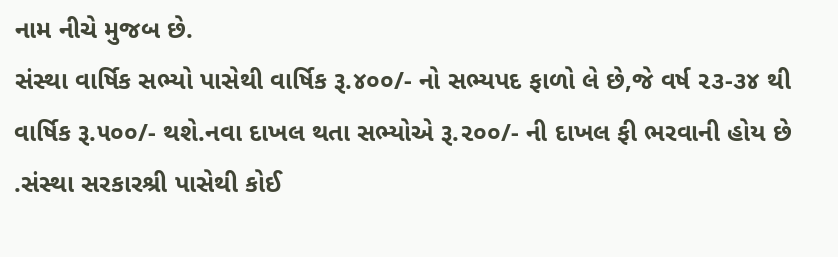નામ નીચે મુજબ છે.
સંસ્થા વાર્ષિક સભ્યો પાસેથી વાર્ષિક રૂ.૪૦૦/- નો સભ્યપદ ફાળો લે છે,જે વર્ષ ૨૩-૩૪ થી વાર્ષિક રૂ.૫૦૦/- થશે.નવા દાખલ થતા સભ્યોએ રૂ.૨૦૦/- ની દાખલ ફી ભરવાની હોય છે .સંસ્થા સરકારશ્રી પાસેથી કોઈ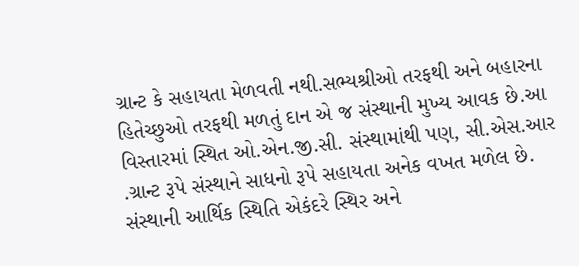ગ્રાન્ટ કે સહાયતા મેળવતી નથી.સભ્યશ્રીઓ તરફથી અને બહારના હિતેચ્છુઓ તરફથી મળતું દાન એ જ સંસ્થાની મુખ્ય આવક છે.આ વિસ્તારમાં સ્થિત ઓ.એન.જી.સી. સંસ્થામાંથી પણ, સી.એસ.આર .ગ્રાન્ટ રૂપે સંસ્થાને સાધનો રૂપે સહાયતા અનેક વખત મળેલ છે.
સંસ્થાની આર્થિક સ્થિતિ એકંદરે સ્થિર અને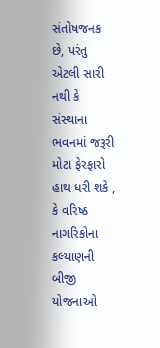સંતોષજનક છે, પરંતુ એટલી સારી નથી કે સંસ્થાના ભવનમાં જરૂરી મોટા ફેરફારો હાથ ધરી શકે , કે વરિષ્ઠ નાગરિકોના કલ્યાણની બીજી યોજનાઓ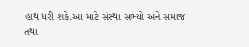હાથ ધરી શકે.આ માટે સંસ્થા સભ્યો અને સમાજ તથા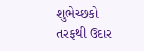શુભેચ્છકો તરફથી ઉદાર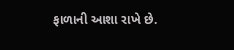ફાળાની આશા રાખે છે.